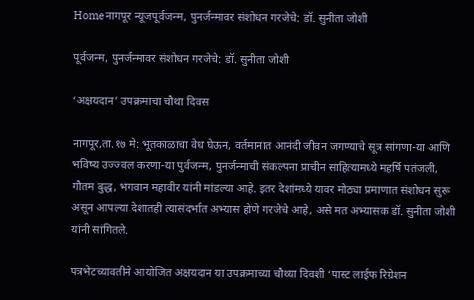Homeनागपूर न्यूजपूर्वजन्‍म, पुनर्जन्‍मावर संशोधन गरजेचे: डॉ. सुनीता जोशी

पूर्वजन्‍म, पुनर्जन्‍मावर संशोधन गरजेचे: डॉ. सुनीता जोशी

‘अक्षयदान’ उपक्रमाचा चौथा दिवस

नागपूर,ता.१७ मे: भूतकाळाचा वेध घेऊन, वर्तमानात आनंदी जीवन जगण्‍याचे सूत्र सांगणा-या आणि भविष्‍य उज्‍ज्‍वल करणा-या पुर्वजन्‍म, पुनर्जन्‍माची संकल्‍पना प्राचीन साहित्‍यामध्‍ये महर्षि पतंजली, गौतम बुद्ध, भगवान महावीर यांनी मांडल्‍या आहे. इतर देशांमध्‍ये यावर मोठ्या प्रमाणात संशोधन सुरू असून आपल्‍या देशातही त्‍यासंदर्भात अभ्‍यास होणे गरजेचे आहे, असे मत अभ्‍यासक डॉ. सुनीता जोशी यांनी सांगितले.

पत्रभेटच्‍यावतीने आयोजित अक्षयदान या उपक्रमाच्‍या चौथ्‍या दिवशी ‘पास्‍ट लाईफ रिग्रेशन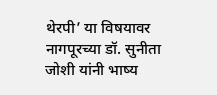थेरपी’ या विषयावर नागपूरच्‍या डॉ. सुनीता जोशी यांनी भाष्‍य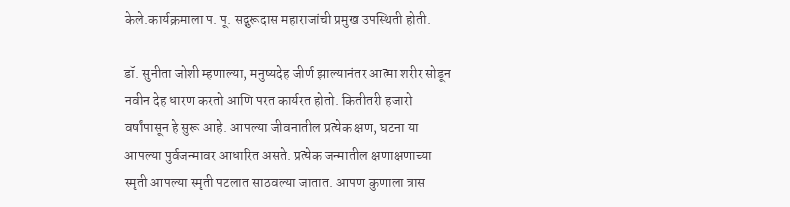केले.कार्यक्रमाला प. पू. सद्गुरूदास महाराजांची प्रमुख उपस्थिती होती.

डॉ. सुनीता जोशी म्‍हणाल्‍या, मनुष्‍यदेह जीर्ण झाल्‍यानंतर आत्‍मा शरीर सोडून नवीन देह धारण करतो आणि परत कार्यरत होतो. कितीतरी हजारो वर्षांपासून हे सुरू आहे. आपल्‍या जीवनातील प्रत्‍येक क्षण, घटना या आपल्‍या पुर्वजन्‍मावर आधारित असते. प्रत्‍येक जन्‍मातील क्षणाक्षणाच्‍या स्‍मृती आपल्‍या स्‍मृती पटलात साठवल्‍या जातात. आपण कुणाला त्रास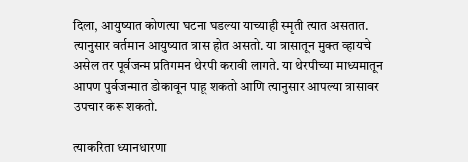दिला, आयुष्‍यात कोणत्‍या घटना घडल्‍या याच्‍याही स्‍मृती त्‍यात असतात. त्‍यानुसार वर्तमान आयुष्‍यात त्रास होत असतो. या त्रासातून मुक्‍त व्‍हायचे असेल तर पूर्वजन्‍म प्रतिगमन थेरपी करावी लागते. या थेरपीच्‍या माध्‍यमातून आपण पुर्वजन्‍मात डोकावून पाहू शकतो आणि त्‍यानुसार आपल्‍या त्रासावर उपचार करू शकतो.

त्‍याकरिता ध्‍यानधारणा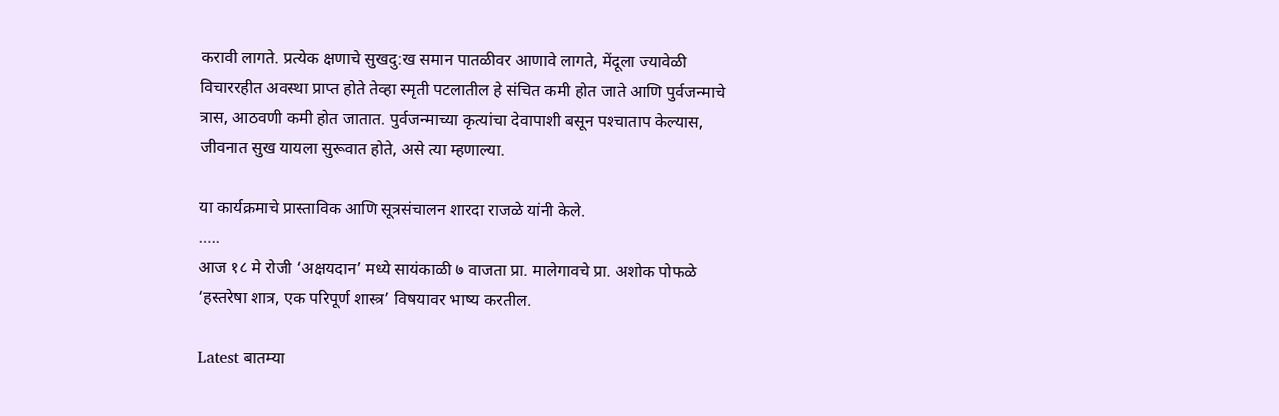करावी लागते. प्रत्‍येक क्षणाचे सुखदु:ख समान पातळीवर आणावे लागते, मेंदूला ज्‍यावेळी विचाररहीत अवस्‍था प्राप्‍त होते तेव्‍हा स्‍मृती पटलातील हे संचित कमी होत जाते आणि पुर्वजन्‍माचे त्रास, आठवणी कमी होत जातात. पुर्वजन्‍माच्‍या कृत्‍यांचा देवापाशी बसून पश्‍चाताप केल्‍यास, जीवनात सुख यायला सुरूवात होते, असे त्‍या म्‍हणाल्‍या.

या कार्यक्रमाचे प्रास्ताविक आणि सूत्रसंचालन शारदा राजळे यांनी केले.
…..
आज १८ मे रोजी ‘अक्षयदान’ मध्‍ये सायंकाळी ७ वाजता प्रा. मालेगावचे प्रा. अशोक पोफळे ‘हस्‍तरेषा शात्र, एक परिपूर्ण शास्‍त्र’ विषयावर भाष्‍य करतील.

Latest बातम्या